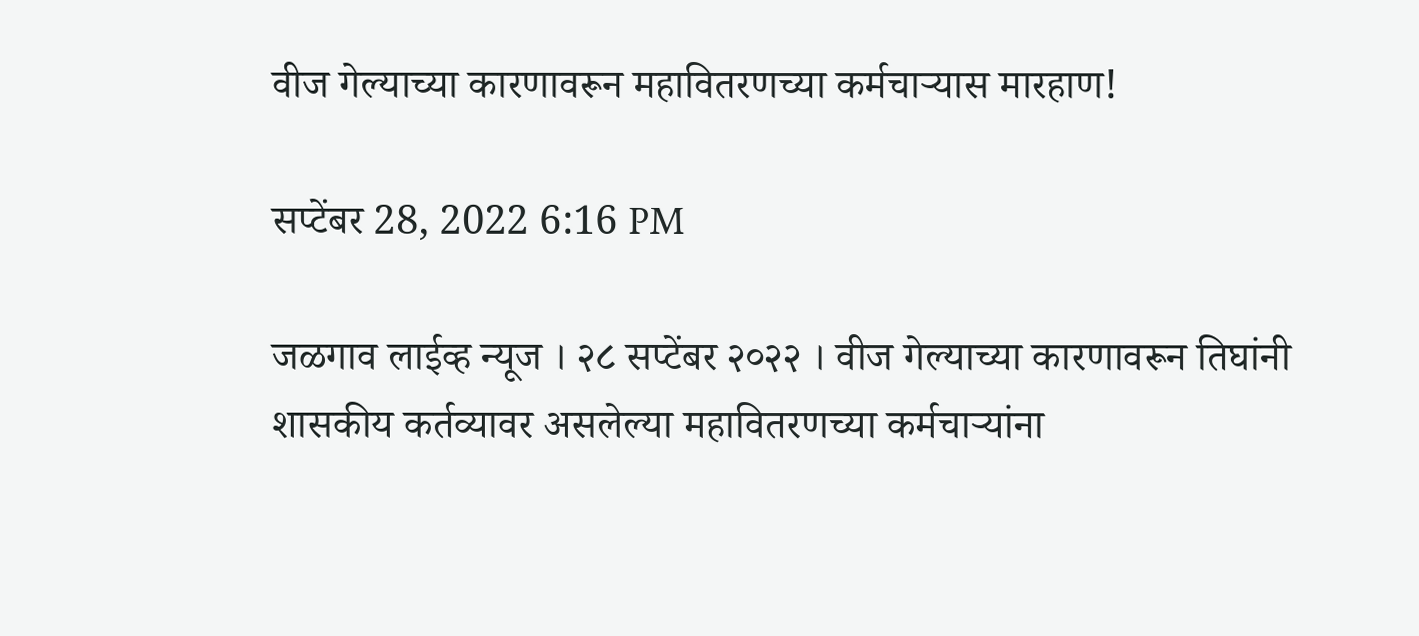वीज गेल्याच्या कारणावरून महावितरणच्या कर्मचार्‍यास मारहाण!

सप्टेंबर 28, 2022 6:16 PM

जळगाव लाईव्ह न्यूज । २८ सप्टेंबर २०२२ । वीज गेल्याच्या कारणावरून तिघांनी शासकीय कर्तव्यावर असलेल्या महावितरणच्या कर्मचार्‍यांना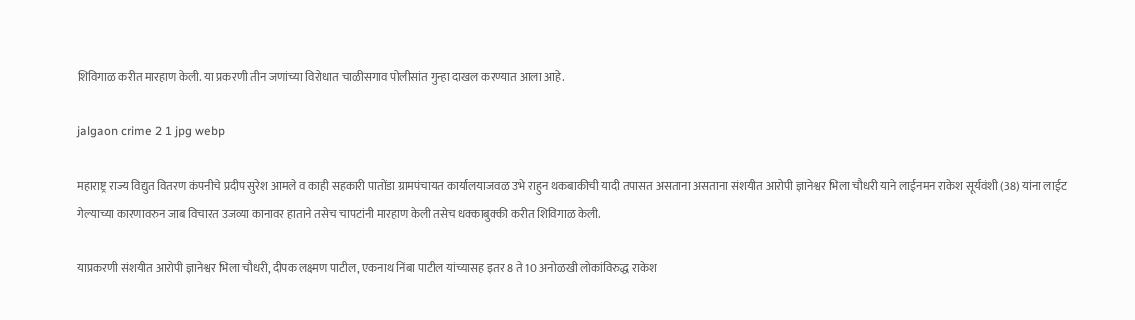शिविगाळ करीत मारहाण केली. या प्रकरणी तीन जणांच्या विरोधात चाळीसगाव पोलीसांत गुन्हा दाखल करण्यात आला आहे.

jalgaon crime 2 1 jpg webp

महाराष्ट्र राज्य विद्युत वितरण कंपनीचे प्रदीप सुरेश आमले व काही सहकारी पातोंडा ग्रामपंचायत कार्यालयाजवळ उभे राहुन थकबाकीची यादी तपासत असताना असताना संशयीत आरोपी ज्ञानेश्वर भिला चौधरी याने लाईनमन राकेश सूर्यवंशी (38) यांना लाईट गेल्याच्या कारणावरुन जाब विचारत उजव्या कानावर हाताने तसेच चापटांनी मारहाण केली तसेच धक्काबुक्की करीत शिविगाळ केली.

याप्रकरणी संशयीत आरोपी ज्ञानेश्वर भिला चौधरी, दीपक लक्ष्मण पाटील, एकनाथ निंबा पाटील यांच्यासह इतर 8 ते 10 अनोळखी लोकांविरुद्ध राकेश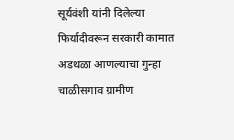सूर्यवंशी यांनी दिलेल्या फिर्यादीवरून सरकारी कामात अडथळा आणल्याचा गुन्हा चाळीसगाव ग्रामीण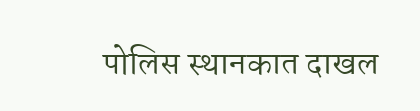पोलिस स्थानकात दाखल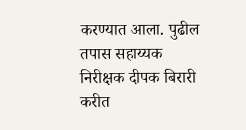करण्यात आला. पुढील तपास सहाय्यक निरीक्षक दीपक बिरारी करीत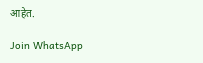आहेत.

Join WhatsApp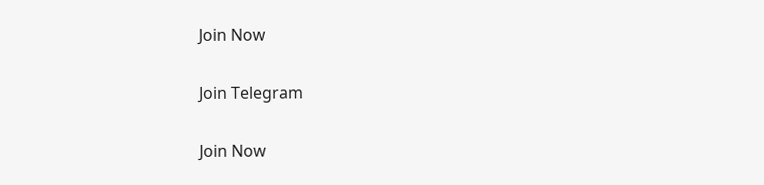Join Now

Join Telegram

Join Now